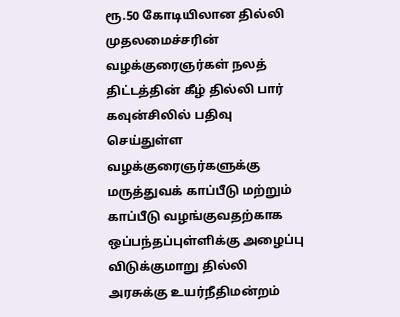ரூ.50 கோடியிலான தில்லி முதலமைச்சரின் வழக்குரைஞர்கள் நலத் திட்டத்தின் கீழ் தில்லி பார் கவுன்சிலில் பதிவு செய்துள்ள வழக்குரைஞர்களுக்கு மருத்துவக் காப்பீடு மற்றும் காப்பீடு வழங்குவதற்காக ஒப்பந்தப்புள்ளிக்கு அழைப்பு விடுக்குமாறு தில்லி அரசுக்கு உயர்நீதிமன்றம்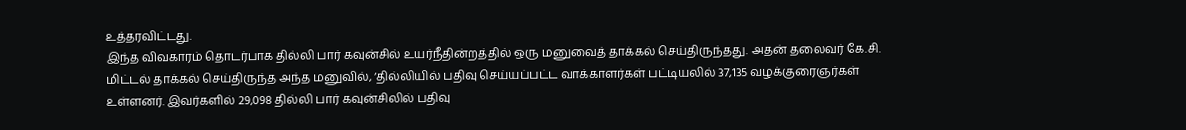உத்தரவிட்டது.
இந்த விவகாரம் தொடர்பாக தில்லி பார் கவுன்சில் உயர்நீதின்றத்தில் ஒரு மனுவைத் தாக்கல் செய்திருந்தது. அதன் தலைவர் கே.சி. மிட்டல் தாக்கல் செய்திருந்த அந்த மனுவில், ‘தில்லியில் பதிவு செய்யப்பட்ட வாக்காளர்கள் பட்டியலில் 37,135 வழக்குரைஞர்கள் உள்ளனர். இவர்களில் 29,098 தில்லி பார் கவுன்சிலில் பதிவு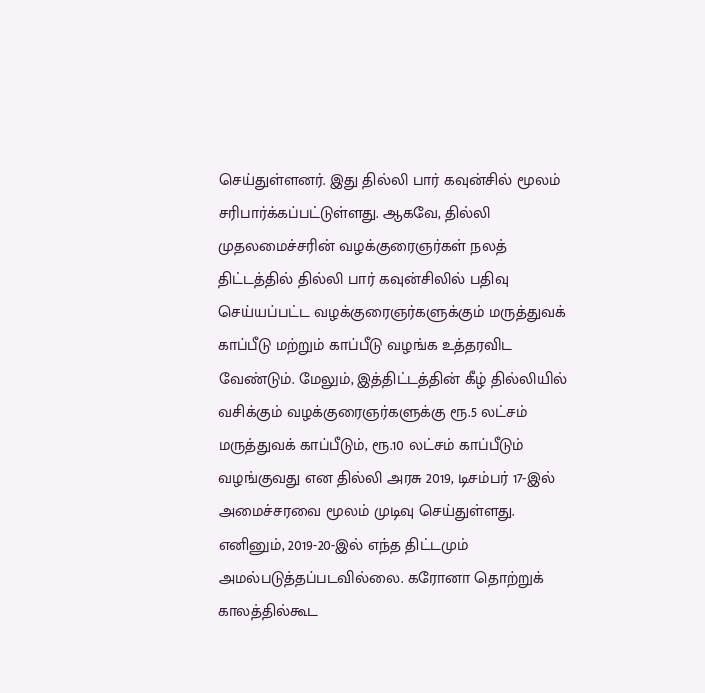செய்துள்ளனர். இது தில்லி பார் கவுன்சில் மூலம் சரிபார்க்கப்பட்டுள்ளது. ஆகவே, தில்லி முதலமைச்சரின் வழக்குரைஞர்கள் நலத் திட்டத்தில் தில்லி பார் கவுன்சிலில் பதிவு செய்யப்பட்ட வழக்குரைஞர்களுக்கும் மருத்துவக் காப்பீடு மற்றும் காப்பீடு வழங்க உத்தரவிட வேண்டும். மேலும், இத்திட்டத்தின் கீழ் தில்லியில் வசிக்கும் வழக்குரைஞர்களுக்கு ரூ.5 லட்சம் மருத்துவக் காப்பீடும், ரூ.10 லட்சம் காப்பீடும் வழங்குவது என தில்லி அரசு 2019, டிசம்பர் 17-இல் அமைச்சரவை மூலம் முடிவு செய்துள்ளது. எனினும், 2019-20-இல் எந்த திட்டமும் அமல்படுத்தப்படவில்லை. கரோனா தொற்றுக் காலத்தில்கூட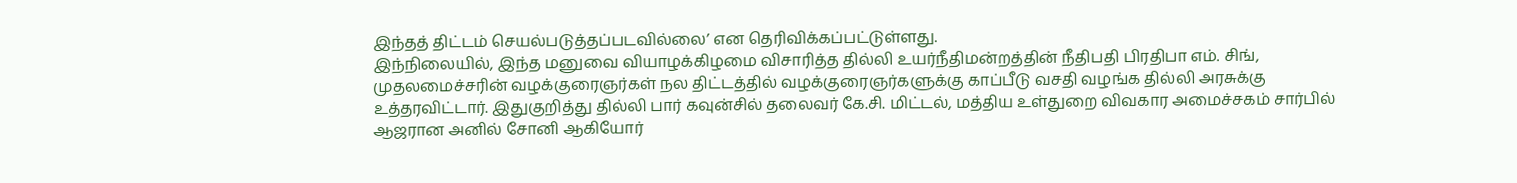இந்தத் திட்டம் செயல்படுத்தப்படவில்லை’ என தெரிவிக்கப்பட்டுள்ளது.
இந்நிலையில், இந்த மனுவை வியாழக்கிழமை விசாரித்த தில்லி உயர்நீதிமன்றத்தின் நீதிபதி பிரதிபா எம். சிங், முதலமைச்சரின் வழக்குரைஞர்கள் நல திட்டத்தில் வழக்குரைஞர்களுக்கு காப்பீடு வசதி வழங்க தில்லி அரசுக்கு உத்தரவிட்டார். இதுகுறித்து தில்லி பார் கவுன்சில் தலைவர் கே.சி. மிட்டல், மத்திய உள்துறை விவகார அமைச்சகம் சார்பில் ஆஜரான அனில் சோனி ஆகியோர்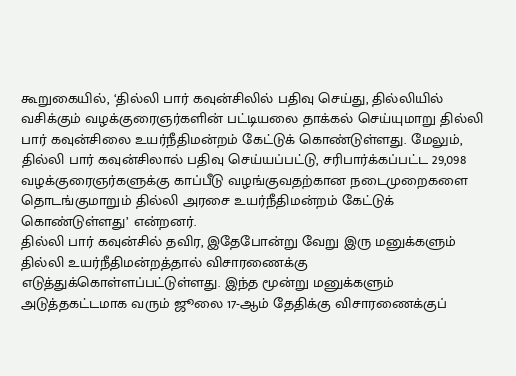கூறுகையில், ‘தில்லி பார் கவுன்சிலில் பதிவு செய்து, தில்லியில் வசிக்கும் வழக்குரைஞர்களின் பட்டியலை தாக்கல் செய்யுமாறு தில்லி பார் கவுன்சிலை உயர்நீதிமன்றம் கேட்டுக் கொண்டுள்ளது. மேலும், தில்லி பார் கவுன்சிலால் பதிவு செய்யப்பட்டு, சரிபார்க்கப்பட்ட 29,098 வழக்குரைஞர்களுக்கு காப்பீடு வழங்குவதற்கான நடைமுறைகளை தொடங்குமாறும் தில்லி அரசை உயர்நீதிமன்றம் கேட்டுக் கொண்டுள்ளது’ என்றனர்.
தில்லி பார் கவுன்சில் தவிர, இதேபோன்று வேறு இரு மனுக்களும் தில்லி உயர்நீதிமன்றத்தால் விசாரணைக்கு எடுத்துக்கொள்ளப்பட்டுள்ளது. இந்த மூன்று மனுக்களும் அடுத்தகட்டமாக வரும் ஜூலை 17-ஆம் தேதிக்கு விசாரணைக்குப்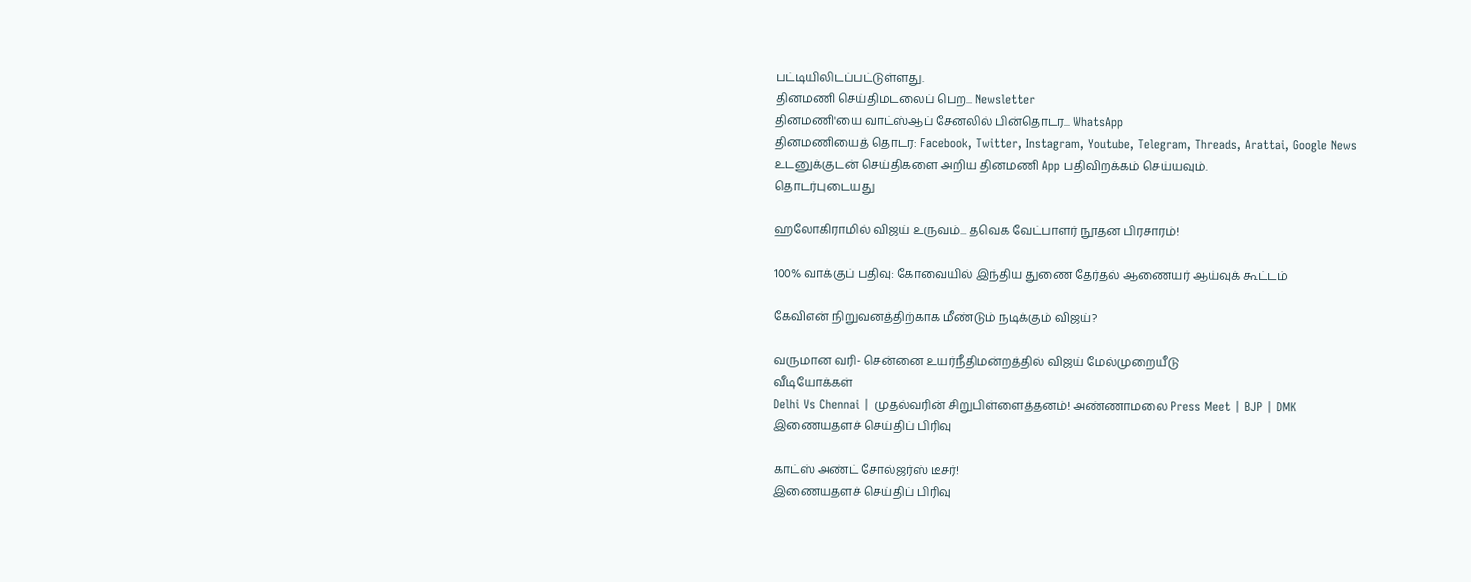பட்டியிலிடப்பட்டுள்ளது.
தினமணி செய்திமடலைப் பெற... Newsletter
தினமணி'யை வாட்ஸ்ஆப் சேனலில் பின்தொடர... WhatsApp
தினமணியைத் தொடர: Facebook, Twitter, Instagram, Youtube, Telegram, Threads, Arattai, Google News
உடனுக்குடன் செய்திகளை அறிய தினமணி App பதிவிறக்கம் செய்யவும்.
தொடர்புடையது

ஹலோகிராமில் விஜய் உருவம்... தவெக வேட்பாளர் நூதன பிரசாரம்!

100% வாக்குப் பதிவு: கோவையில் இந்திய துணை தேர்தல் ஆணையர் ஆய்வுக் கூட்டம்

கேவிஎன் நிறுவனத்திற்காக மீண்டும் நடிக்கும் விஜய்?

வருமான வரி- சென்னை உயர்நீதிமன்றத்தில் விஜய் மேல்முறையீடு
வீடியோக்கள்
Delhi Vs Chennai | முதல்வரின் சிறுபிள்ளைத்தனம்! அண்ணாமலை Press Meet | BJP | DMK
இணையதளச் செய்திப் பிரிவு

காட்ஸ் அண்ட் சோல்ஜர்ஸ் டீசர்!
இணையதளச் செய்திப் பிரிவு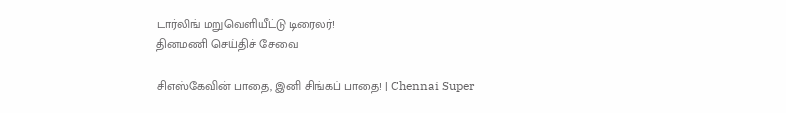டார்லிங் மறுவெளியீட்டு டிரைலர்!
தினமணி செய்திச் சேவை

சிஎஸ்கேவின் பாதை, இனி சிங்கப் பாதை! | Chennai Super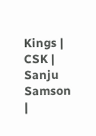Kings | CSK | Sanju Samson |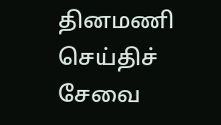தினமணி செய்திச் சேவை